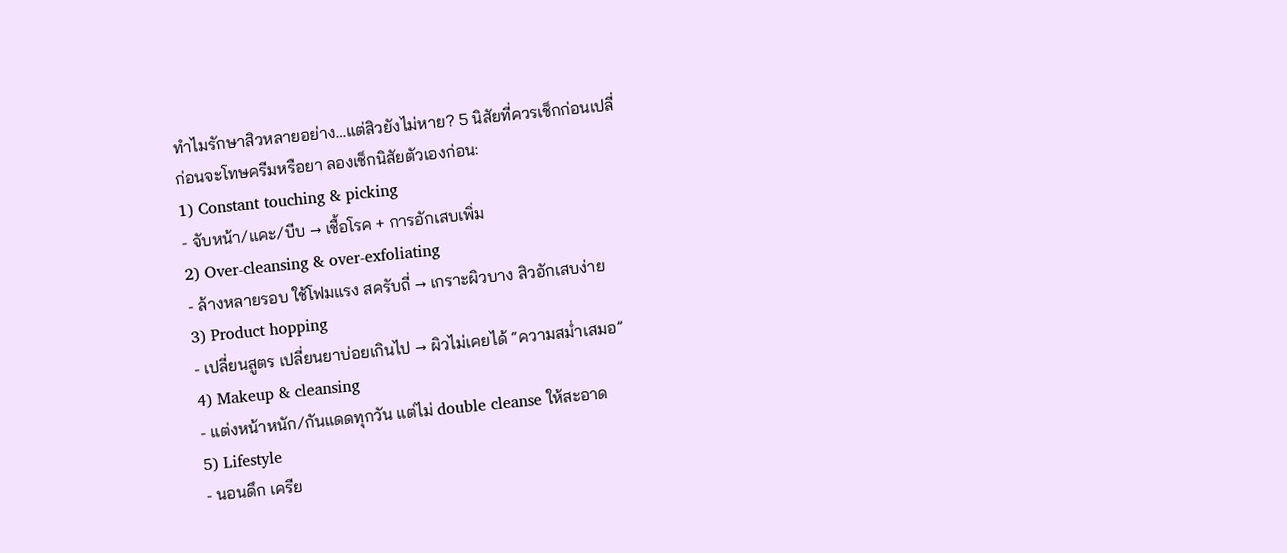ทำไมรักษาสิวหลายอย่าง…แต่สิวยังไม่หาย? 5 นิสัยที่ควรเช็กก่อนเปลี่
ก่อนจะโทษครีมหรือยา ลองเช็กนิสัยตัวเองก่อน:
1) Constant touching & picking
- จับหน้า/แคะ/บีบ → เชื้อโรค + การอักเสบเพิ่ม
2) Over-cleansing & over-exfoliating
- ล้างหลายรอบ ใช้โฟมแรง สครับถี่ → เกราะผิวบาง สิวอักเสบง่าย
3) Product hopping
- เปลี่ยนสูตร เปลี่ยนยาบ่อยเกินไป → ผิวไม่เคยได้ “ความสม่ำเสมอ”
4) Makeup & cleansing
- แต่งหน้าหนัก/กันแดดทุกวัน แต่ไม่ double cleanse ให้สะอาด
5) Lifestyle
- นอนดึก เครีย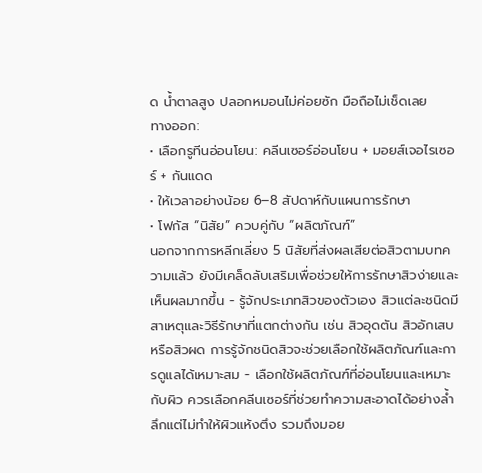ด น้ำตาลสูง ปลอกหมอนไม่ค่อยซัก มือถือไม่เช็ดเลย
ทางออก:
• เลือกรูทีนอ่อนโยน: คลีนเซอร์อ่อนโยน + มอยส์เจอไรเซอร์ + กันแดด
• ให้เวลาอย่างน้อย 6–8 สัปดาห์กับแผนการรักษา
• โฟกัส “นิสัย” ควบคู่กับ “ผลิตภัณฑ์”
นอกจากการหลีกเลี่ยง 5 นิสัยที่ส่งผลเสียต่อสิวตามบทความแล้ว ยังมีเคล็ดลับเสริมเพื่อช่วยให้การรักษาสิวง่ายและเห็นผลมากขึ้น - รู้จักประเภทสิวของตัวเอง สิวแต่ละชนิดมีสาเหตุและวิธีรักษาที่แตกต่างกัน เช่น สิวอุดตัน สิวอักเสบ หรือสิวผด การรู้จักชนิดสิวจะช่วยเลือกใช้ผลิตภัณฑ์และการดูแลได้เหมาะสม - เลือกใช้ผลิตภัณฑ์ที่อ่อนโยนและเหมาะกับผิว ควรเลือกคลีนเซอร์ที่ช่วยทำความสะอาดได้อย่างล้ำลึกแต่ไม่ทำให้ผิวแห้งตึง รวมถึงมอย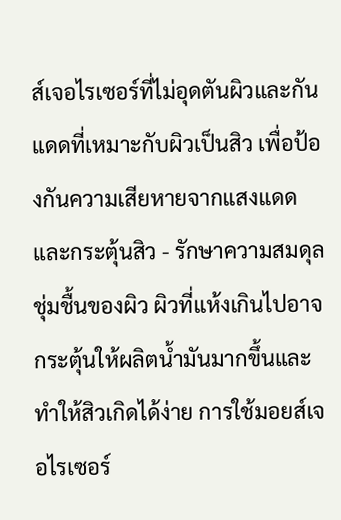ส์เจอไรเซอร์ที่ไม่อุดตันผิวและกันแดดที่เหมาะกับผิวเป็นสิว เพื่อป้องกันความเสียหายจากแสงแดดและกระตุ้นสิว - รักษาความสมดุลชุ่มชื้นของผิว ผิวที่แห้งเกินไปอาจกระตุ้นให้ผลิตน้ำมันมากขึ้นและทำให้สิวเกิดได้ง่าย การใช้มอยส์เจอไรเซอร์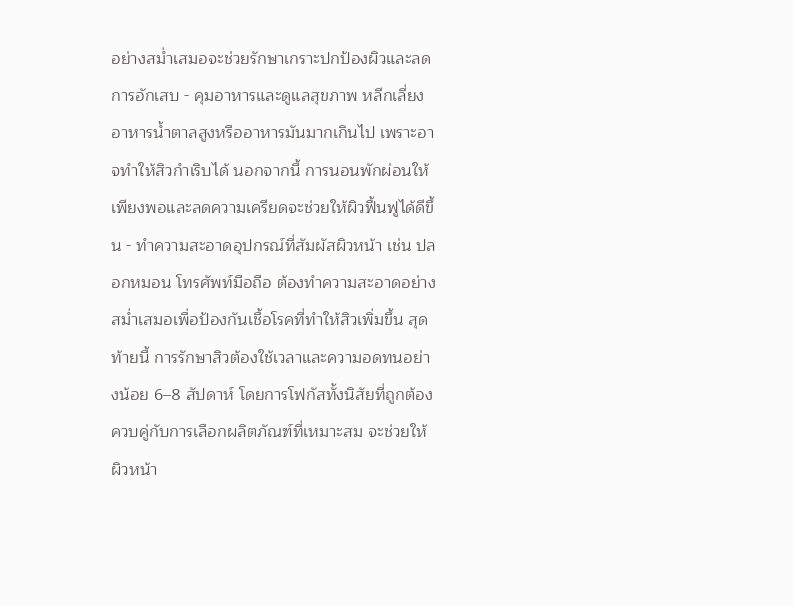อย่างสม่ำเสมอจะช่วยรักษาเกราะปกป้องผิวและลดการอักเสบ - คุมอาหารและดูแลสุขภาพ หลีกเลี่ยงอาหารน้ำตาลสูงหรืออาหารมันมากเกินไป เพราะอาจทำให้สิวกำเริบได้ นอกจากนี้ การนอนพักผ่อนให้เพียงพอและลดความเครียดจะช่วยให้ผิวฟื้นฟูได้ดีขึ้น - ทำความสะอาดอุปกรณ์ที่สัมผัสผิวหน้า เช่น ปลอกหมอน โทรศัพท์มือถือ ต้องทำความสะอาดอย่างสม่ำเสมอเพื่อป้องกันเชื้อโรคที่ทำให้สิวเพิ่มขึ้น สุดท้ายนี้ การรักษาสิวต้องใช้เวลาและความอดทนอย่างน้อย 6–8 สัปดาห์ โดยการโฟกัสทั้งนิสัยที่ถูกต้องควบคู่กับการเลือกผลิตภัณฑ์ที่เหมาะสม จะช่วยให้ผิวหน้า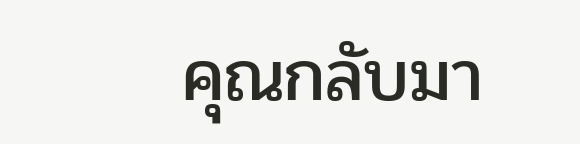คุณกลับมา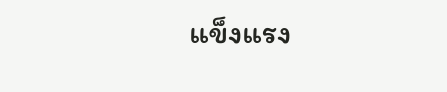แข็งแรง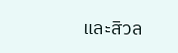และสิวล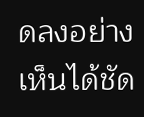ดลงอย่างเห็นได้ชัด